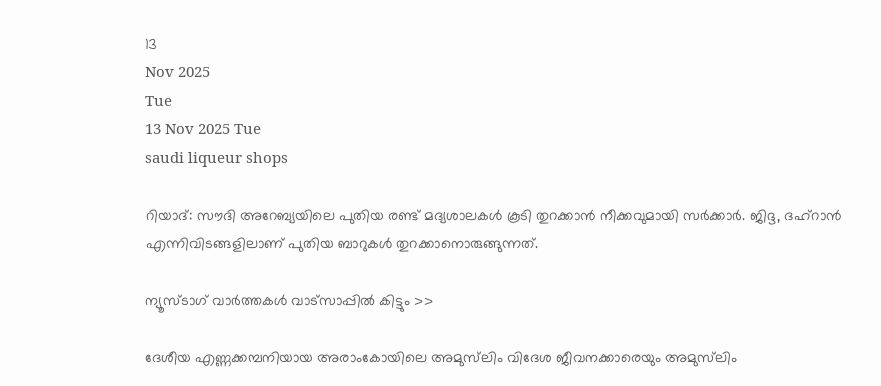13
Nov 2025
Tue
13 Nov 2025 Tue
saudi liqueur shops

റിയാദ്: സൗദി അറേബ്യയിലെ പുതിയ രണ്ട് മദ്യശാലകള്‍ കൂടി തുറക്കാന്‍ നീക്കവുമായി സര്‍ക്കാര്‍. ജിദ്ദ, ദഹ്‌റാന്‍ എന്നിവിടങ്ങളിലാണ് പുതിയ ബാറുകള്‍ തുറക്കാനൊരുങ്ങുന്നത്.

ന്യൂസ്ടാഗ് വാര്‍ത്തകള്‍ വാട്‌സാപ്പില്‍ കിട്ടും >>

ദേശീയ എണ്ണക്കമ്പനിയായ അരാംകോയിലെ അമുസ്‌ലിം വിദേശ ജീവനക്കാരെയും അമുസ്‌ലിം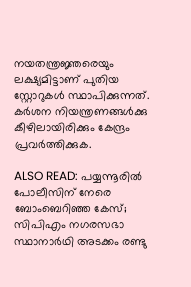നയതന്ത്രജ്ഞരെയും ലക്ഷ്യമിട്ടാണ് പുതിയ സ്റ്റോറുകള്‍ സ്ഥാപിക്കുന്നത്. കര്‍ശന നിയന്ത്രണങ്ങള്‍ക്കു കീഴിലായിരിക്കും കേന്ദ്രം പ്രവര്‍ത്തിക്കുക.

ALSO READ: പയ്യന്നൂരില്‍ പോലീസിന് നേരെ ബോംബെറിഞ്ഞ കേസ്; സിപിഎം നഗരസഭാ സ്ഥാനാര്‍ഥി അടക്കം രണ്ടു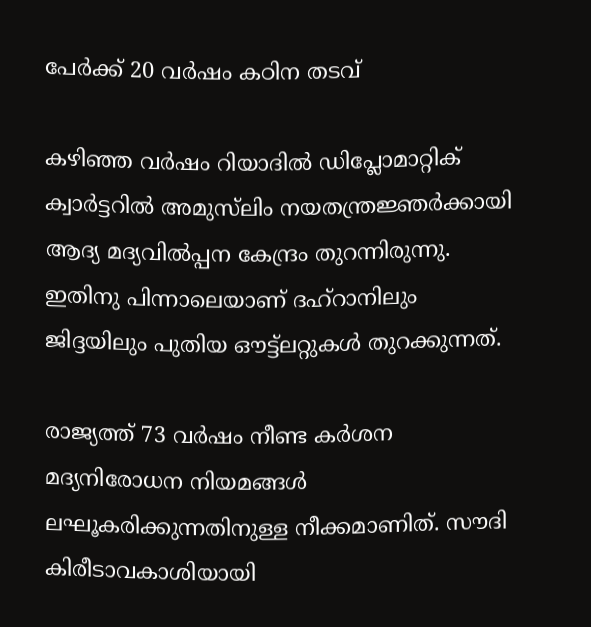പേര്‍ക്ക് 20 വര്‍ഷം കഠിന തടവ്

കഴിഞ്ഞ വര്‍ഷം റിയാദില്‍ ഡിപ്ലോമാറ്റിക് ക്വാര്‍ട്ടറില്‍ അമുസ്‌ലിം നയതന്ത്രജ്ഞര്‍ക്കായി ആദ്യ മദ്യവില്‍പ്പന കേന്ദ്രം തുറന്നിരുന്നു. ഇതിനു പിന്നാലെയാണ് ദഹ്‌റാനിലും ജിദ്ദയിലും പുതിയ ഔട്ട്ലറ്റുകള്‍ തുറക്കുന്നത്.

രാജ്യത്ത് 73 വര്‍ഷം നീണ്ട കര്‍ശന മദ്യനിരോധന നിയമങ്ങള്‍ ലഘൂകരിക്കുന്നതിനുള്ള നീക്കമാണിത്. സൗദി കിരീടാവകാശിയായി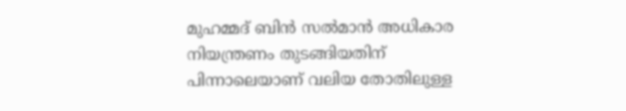മുഹമ്മദ് ബിന്‍ സല്‍മാന്‍ അധികാര നിയന്ത്രണം തുടങ്ങിയതിന് പിന്നാലെയാണ് വലിയ തോതിലുള്ള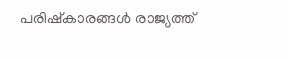പരിഷ്‌കാരങ്ങള്‍ രാജ്യത്ത്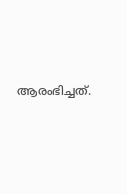ആരംഭിച്ചത്.